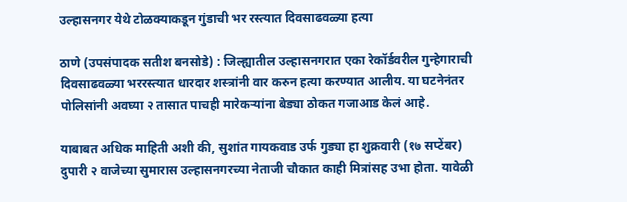उल्हासनगर येथे टोळक्याकडून गुंडाची भर रस्त्यात दिवसाढवळ्या हत्या

ठाणे (उपसंपादक सतीश बनसोडे) : जिल्ह्यातील उल्हासनगरात एका रेकॉर्डवरील गुन्हेगाराची दिवसाढवळ्या भररस्त्यात धारदार शस्त्रांनी वार करुन हत्या करण्यात आलीय. या घटनेनंतर पोलिसांनी अवघ्या २ तासात पाचही मारेकऱ्यांना बेड्या ठोकत गजाआड केलं आहे.

याबाबत अधिक माहिती अशी की, सुशांत गायकवाड उर्फ गुड्या हा शुक्रवारी (१७ सप्टेंबर) दुपारी २ वाजेच्या सुमारास उल्हासनगरच्या नेताजी चौकात काही मित्रांसह उभा होता. यावेळी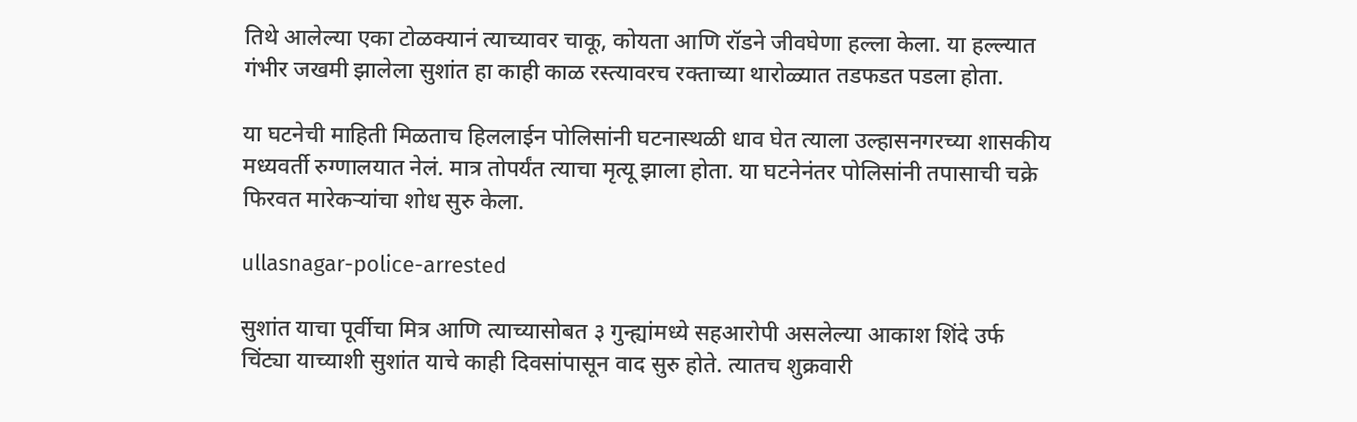तिथे आलेल्या एका टोळक्यानं त्याच्यावर चाकू, कोयता आणि रॉडने जीवघेणा हल्ला केला. या हल्ल्यात गंभीर जखमी झालेला सुशांत हा काही काळ रस्त्यावरच रक्ताच्या थारोळ्यात तडफडत पडला होता.

या घटनेची माहिती मिळताच हिललाईन पोलिसांनी घटनास्थळी धाव घेत त्याला उल्हासनगरच्या शासकीय मध्यवर्ती रुग्णालयात नेलं. मात्र तोपर्यंत त्याचा मृत्यू झाला होता. या घटनेनंतर पोलिसांनी तपासाची चक्रे फिरवत मारेकऱ्यांचा शोध सुरु केला.

ullasnagar-police-arrested

सुशांत याचा पूर्वीचा मित्र आणि त्याच्यासोबत ३ गुन्ह्यांमध्ये सहआरोपी असलेल्या आकाश शिंदे उर्फ चिंट्या याच्याशी सुशांत याचे काही दिवसांपासून वाद सुरु होते. त्यातच शुक्रवारी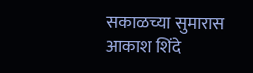सकाळच्या सुमारास आकाश शिंदे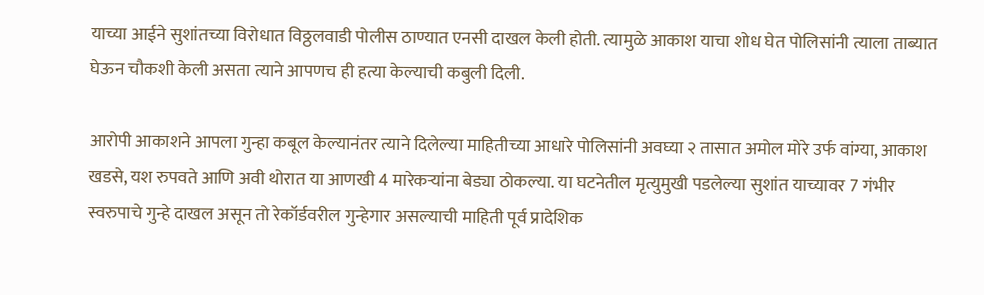याच्या आईने सुशांतच्या विरोधात विठ्ठलवाडी पोलीस ठाण्यात एनसी दाखल केली होती. त्यामुळे आकाश याचा शोध घेत पोलिसांनी त्याला ताब्यात घेऊन चौकशी केली असता त्याने आपणच ही हत्या केल्याची कबुली दिली.

आरोपी आकाशने आपला गुन्हा कबूल केल्यानंतर त्याने दिलेल्या माहितीच्या आधारे पोलिसांनी अवघ्या २ तासात अमोल मोरे उर्फ वांग्या, आकाश खडसे, यश रुपवते आणि अवी थोरात या आणखी 4 मारेकऱ्यांना बेड्या ठोकल्या. या घटनेतील मृत्युमुखी पडलेल्या सुशांत याच्यावर 7 गंभीर स्वरुपाचे गुन्हे दाखल असून तो रेकॉर्डवरील गुन्हेगार असल्याची माहिती पूर्व प्रादेशिक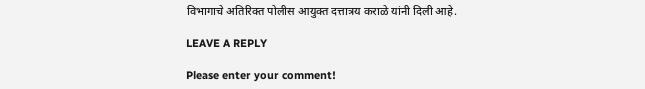विभागाचे अतिरिक्त पोलीस आयुक्त दत्तात्रय कराळे यांनी दिली आहे.

LEAVE A REPLY

Please enter your comment!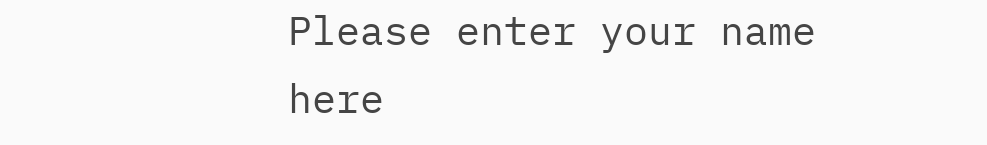Please enter your name here